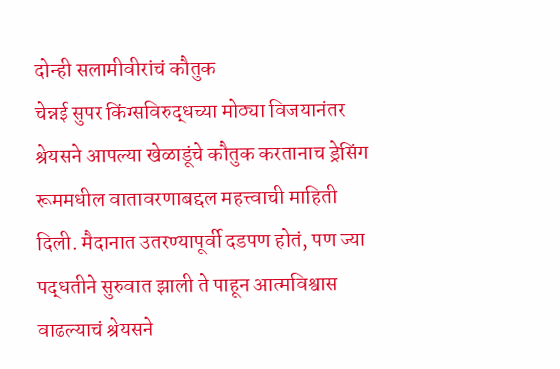दोन्ही सलामीवीरांचं कौतुक
चेन्नई सुपर किंग्सविरुद्धच्या मोठ्या विजयानंतर श्रेयसने आपल्या खेळाडूंचे कौतुक करतानाच ड्रेसिंग रूममधील वातावरणाबद्दल महत्त्वाची माहिती दिली. मैदानात उतरण्यापूर्वी दडपण होतं, पण ज्या पद्धतीने सुरुवात झाली ते पाहून आत्मविश्वास वाढल्याचं श्रेयसने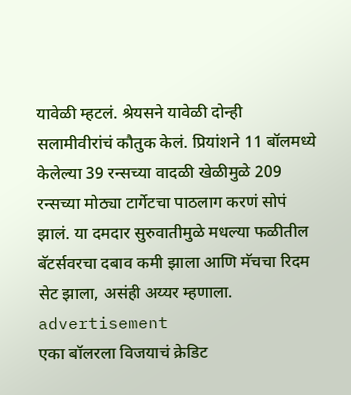यावेळी म्हटलं. श्रेयसने यावेळी दोन्ही सलामीवीरांचं कौतुक केलं. प्रियांशने 11 बॉलमध्ये केलेल्या 39 रन्सच्या वादळी खेळीमुळे 209 रन्सच्या मोठ्या टार्गेटचा पाठलाग करणं सोपं झालं. या दमदार सुरुवातीमुळे मधल्या फळीतील बॅटर्सवरचा दबाव कमी झाला आणि मॅचचा रिदम सेट झाला, असंही अय्यर म्हणाला.
advertisement
एका बॉलरला विजयाचं क्रेडिट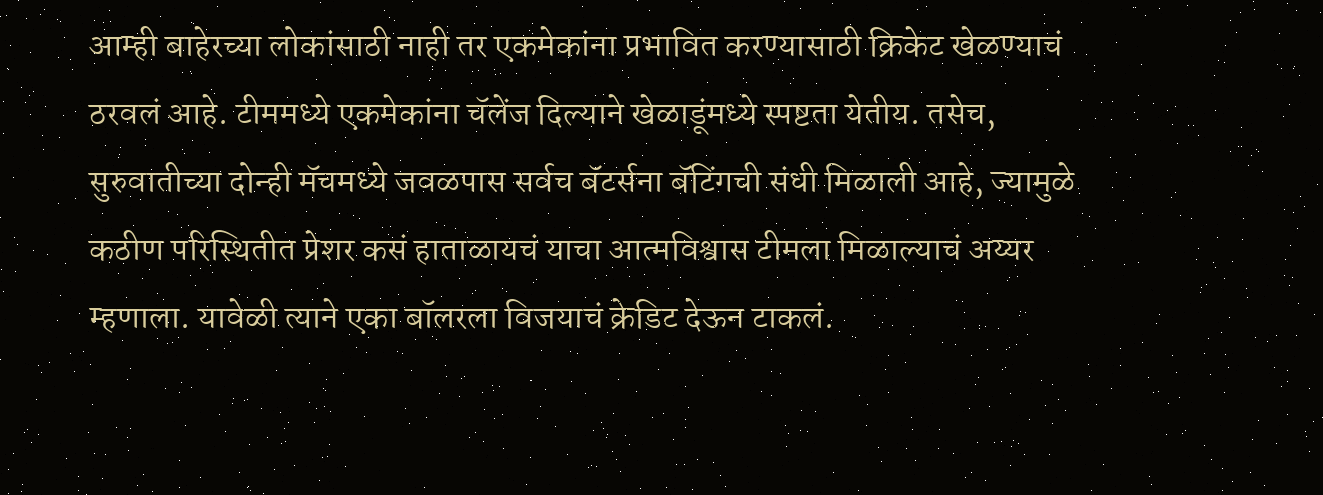आम्ही बाहेरच्या लोकांसाठी नाही तर एकमेकांना प्रभावित करण्यासाठी क्रिकेट खेळण्याचं ठरवलं आहे. टीममध्ये एकमेकांना चॅलेंज दिल्याने खेळाडूंमध्ये स्पष्टता येतीय. तसेच, सुरुवातीच्या दोन्ही मॅचमध्ये जवळपास सर्वच बॅटर्सना बॅटिंगची संधी मिळाली आहे, ज्यामुळे कठीण परिस्थितीत प्रेशर कसं हाताळायचं याचा आत्मविश्वास टीमला मिळाल्याचं अय्यर म्हणाला. यावेळी त्याने एका बॉलरला विजयाचं क्रेडिट देऊन टाकलं.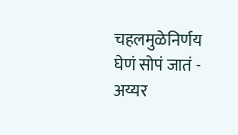चहलमुळेनिर्णय घेणं सोपं जातं - अय्यर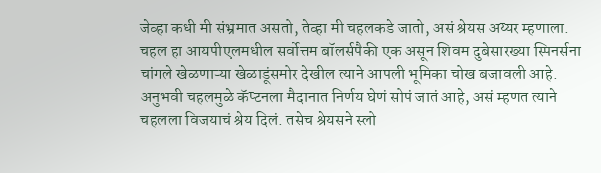जेव्हा कधी मी संभ्रमात असतो, तेव्हा मी चहलकडे जातो, असं श्रेयस अय्यर म्हणाला. चहल हा आयपीएलमधील सर्वोत्तम बॉलर्सपैकी एक असून शिवम दुबेसारख्या स्पिनर्सना चांगले खेळणाऱ्या खेळाडूंसमोर देखील त्याने आपली भूमिका चोख बजावली आहे. अनुभवी चहलमुळे कॅप्टनला मैदानात निर्णय घेणं सोपं जातं आहे, असं म्हणत त्याने चहलला विजयाचं श्रेय दिलं. तसेच श्रेयसने स्लो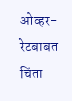ओव्हर-रेटबाबत चिंता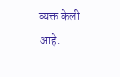व्यक्त केली आहे.